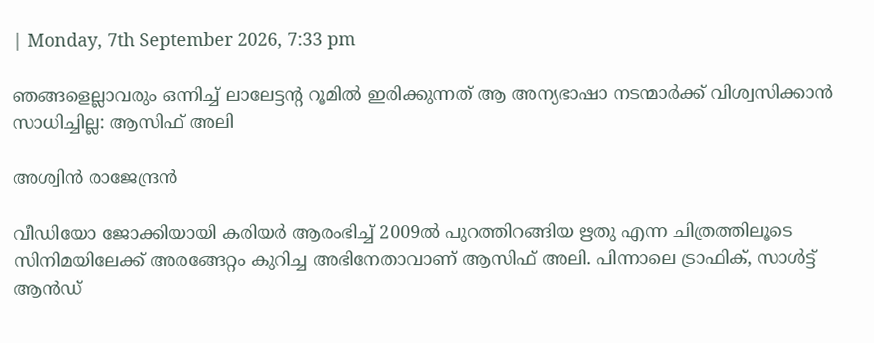| Monday, 7th September 2026, 7:33 pm

ഞങ്ങളെല്ലാവരും ഒന്നിച്ച് ലാലേട്ടന്റ റൂമില്‍ ഇരിക്കുന്നത് ആ അന്യഭാഷാ നടന്മാര്‍ക്ക് വിശ്വസിക്കാന്‍ സാധിച്ചില്ല: ആസിഫ് അലി

അശ്വിന്‍ രാജേന്ദ്രന്‍

വീഡിയോ ജോക്കിയായി കരിയര്‍ ആരംഭിച്ച് 2009ല്‍ പുറത്തിറങ്ങിയ ഋതു എന്ന ചിത്രത്തിലൂടെ സിനിമയിലേക്ക് അരങ്ങേറ്റം കുറിച്ച അഭിനേതാവാണ് ആസിഫ് അലി. പിന്നാലെ ട്രാഫിക്, സാള്‍ട്ട് ആന്‍ഡ്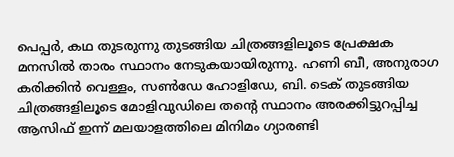പെപ്പര്‍, കഥ തുടരുന്നു തുടങ്ങിയ ചിത്രങ്ങളിലൂടെ പ്രേക്ഷക മനസില്‍ താരം സ്ഥാനം നേടുകയായിരുന്നു. ഹണി ബീ, അനുരാഗ കരിക്കിന്‍ വെള്ളം, സണ്‍ഡേ ഹോളിഡേ, ബി. ടെക് തുടങ്ങിയ ചിത്രങ്ങളിലൂടെ മോളിവുഡിലെ തന്റെ സ്ഥാനം അരക്കിട്ടുറപ്പിച്ച ആസിഫ് ഇന്ന് മലയാളത്തിലെ മിനിമം ഗ്യാരണ്ടി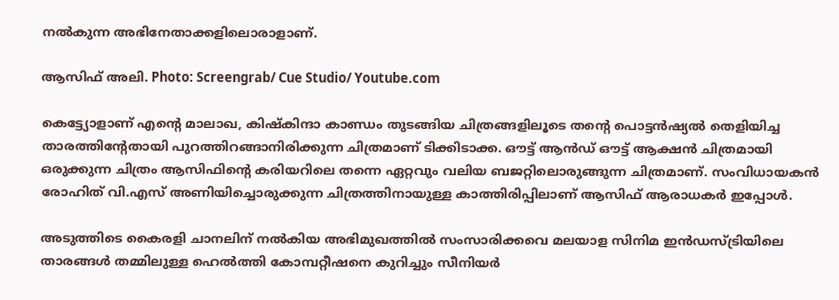നല്‍കുന്ന അഭിനേതാക്കളിലൊരാളാണ്.

ആസിഫ് അലി. Photo: Screengrab/ Cue Studio/ Youtube.com

കെട്ട്യോളാണ് എന്റെ മാലാഖ, കിഷ്‌കിന്ദാ കാണ്ഡം തുടങ്ങിയ ചിത്രങ്ങളിലൂടെ തന്റെ പൊട്ടന്‍ഷ്യല്‍ തെളിയിച്ച താരത്തിന്റേതായി പുറത്തിറങ്ങാനിരിക്കുന്ന ചിത്രമാണ് ടിക്കിടാക്ക. ഔട്ട് ആന്‍ഡ് ഔട്ട് ആക്ഷന്‍ ചിത്രമായി ഒരുക്കുന്ന ചിത്രം ആസിഫിന്റെ കരിയറിലെ തന്നെ ഏറ്റവും വലിയ ബജറ്റിലൊരുങ്ങുന്ന ചിത്രമാണ്. സംവിധായകന്‍ രോഹിത് വി.എസ് അണിയിച്ചൊരുക്കുന്ന ചിത്രത്തിനായുള്ള കാത്തിരിപ്പിലാണ് ആസിഫ് ആരാധകര്‍ ഇപ്പോള്‍.

അടുത്തിടെ കൈരളി ചാനലിന് നല്‍കിയ അഭിമുഖത്തില്‍ സംസാരിക്കവെ മലയാള സിനിമ ഇന്‍ഡസ്ട്രിയിലെ താരങ്ങള്‍ തമ്മിലുള്ള ഹെല്‍ത്തി കോമ്പറ്റീഷനെ കുറിച്ചും സീനിയര്‍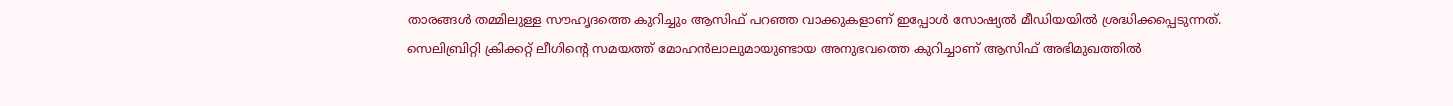താരങ്ങള്‍ തമ്മിലുള്ള സൗഹൃദത്തെ കുറിച്ചും ആസിഫ് പറഞ്ഞ വാക്കുകളാണ് ഇപ്പോള്‍ സോഷ്യല്‍ മീഡിയയില്‍ ശ്രദ്ധിക്കപ്പെടുന്നത്. സെലിബ്രിറ്റി ക്രിക്കറ്റ് ലീഗിന്റെ സമയത്ത് മോഹന്‍ലാലുമായുണ്ടായ അനുഭവത്തെ കുറിച്ചാണ് ആസിഫ് അഭിമുഖത്തില്‍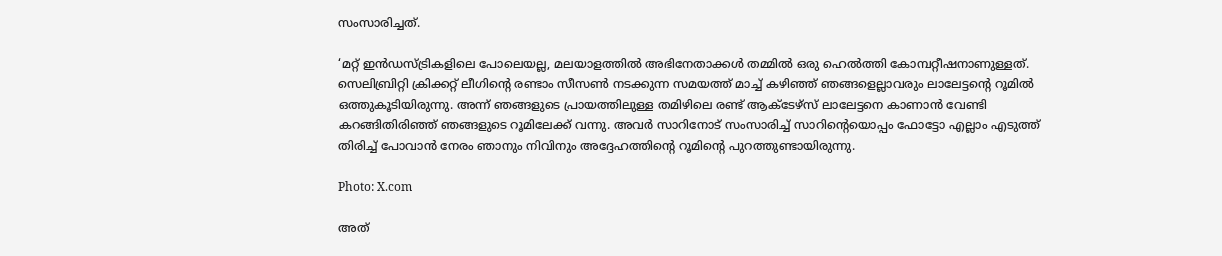സംസാരിച്ചത്.

‘മറ്റ് ഇന്‍ഡസ്ട്രികളിലെ പോലെയല്ല, മലയാളത്തില്‍ അഭിനേതാക്കള്‍ തമ്മില്‍ ഒരു ഹെല്‍ത്തി കോമ്പറ്റീഷനാണുള്ളത്. സെലിബ്രിറ്റി ക്രിക്കറ്റ് ലീഗിന്റെ രണ്ടാം സീസണ്‍ നടക്കുന്ന സമയത്ത് മാച്ച് കഴിഞ്ഞ് ഞങ്ങളെല്ലാവരും ലാലേട്ടന്റെ റൂമില്‍ ഒത്തുകൂടിയിരുന്നു. അന്ന് ഞങ്ങളുടെ പ്രായത്തിലുള്ള തമിഴിലെ രണ്ട് ആക്ടേഴ്‌സ് ലാലേട്ടനെ കാണാന്‍ വേണ്ടി കറങ്ങിതിരിഞ്ഞ് ഞങ്ങളുടെ റൂമിലേക്ക് വന്നു. അവര്‍ സാറിനോട് സംസാരിച്ച് സാറിന്റെയൊപ്പം ഫോട്ടോ എല്ലാം എടുത്ത് തിരിച്ച് പോവാന്‍ നേരം ഞാനും നിവിനും അദ്ദേഹത്തിന്റെ റൂമിന്റെ പുറത്തുണ്ടായിരുന്നു.

Photo: X.com

അത്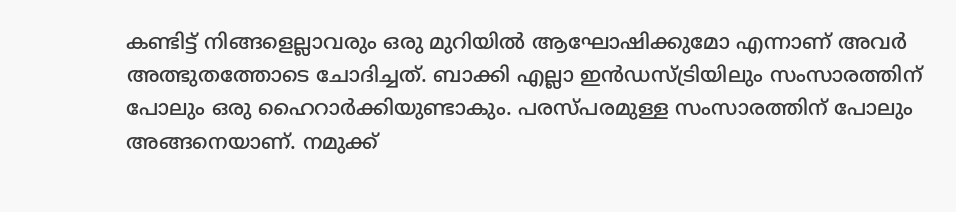കണ്ടിട്ട് നിങ്ങളെല്ലാവരും ഒരു മുറിയില്‍ ആഘോഷിക്കുമോ എന്നാണ് അവര്‍ അത്ഭുതത്തോടെ ചോദിച്ചത്. ബാക്കി എല്ലാ ഇന്‍ഡസ്ട്രിയിലും സംസാരത്തിന് പോലും ഒരു ഹൈറാര്‍ക്കിയുണ്ടാകും. പരസ്പരമുള്ള സംസാരത്തിന് പോലും അങ്ങനെയാണ്. നമുക്ക്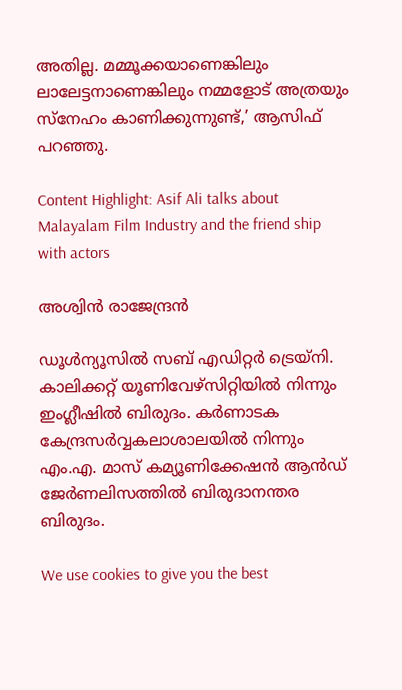അതില്ല. മമ്മൂക്കയാണെങ്കിലും ലാലേട്ടനാണെങ്കിലും നമ്മളോട് അത്രയും സ്‌നേഹം കാണിക്കുന്നുണ്ട്,’ ആസിഫ് പറഞ്ഞു.

Content Highlight: Asif Ali talks about Malayalam Film Industry and the friend ship with actors

അശ്വിന്‍ രാജേന്ദ്രന്‍

ഡൂള്‍ന്യൂസില്‍ സബ് എഡിറ്റര്‍ ട്രെയ്‌നി. കാലിക്കറ്റ് യൂണിവേഴ്സിറ്റിയില്‍ നിന്നും ഇംഗ്ലീഷില്‍ ബിരുദം. കര്‍ണാടക കേന്ദ്രസര്‍വ്വകലാശാലയില്‍ നിന്നും എം.എ. മാസ് കമ്യൂണിക്കേഷന്‍ ആന്‍ഡ് ജേര്‍ണലിസത്തില്‍ ബിരുദാനന്തര ബിരുദം.

We use cookies to give you the best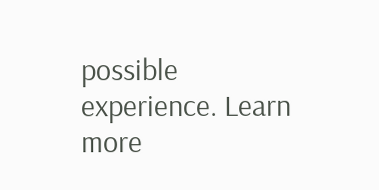possible experience. Learn more